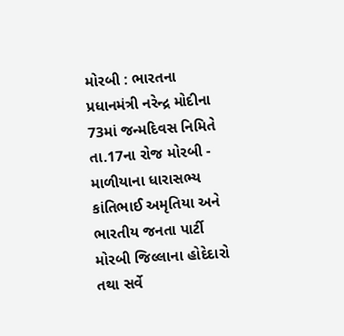મોરબી : ભારતના પ્રધાનમંત્રી નરેન્દ્ર મોદીના 73માં જન્મદિવસ નિમિતે તા.17ના રોજ મોરબી - માળીયાના ધારાસભ્ય કાંતિભાઈ અમૃતિયા અને ભારતીય જનતા પાર્ટી મોરબી જિલ્લાના હોદેદારો તથા સર્વે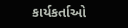કાર્યકર્તાઓ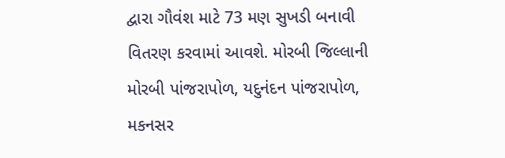દ્વારા ગૌવંશ માટે 73 મણ સુખડી બનાવી વિતરણ કરવામાં આવશે. મોરબી જિલ્લાની મોરબી પાંજરાપોળ, યદુનંદન પાંજરાપોળ, મકનસર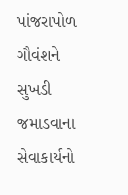પાંજરાપોળ ગૌવંશને સુખડી જમાડવાના સેવાકાર્યનો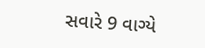સવારે 9 વાગ્યે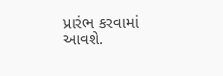પ્રારંભ કરવામાં આવશે.